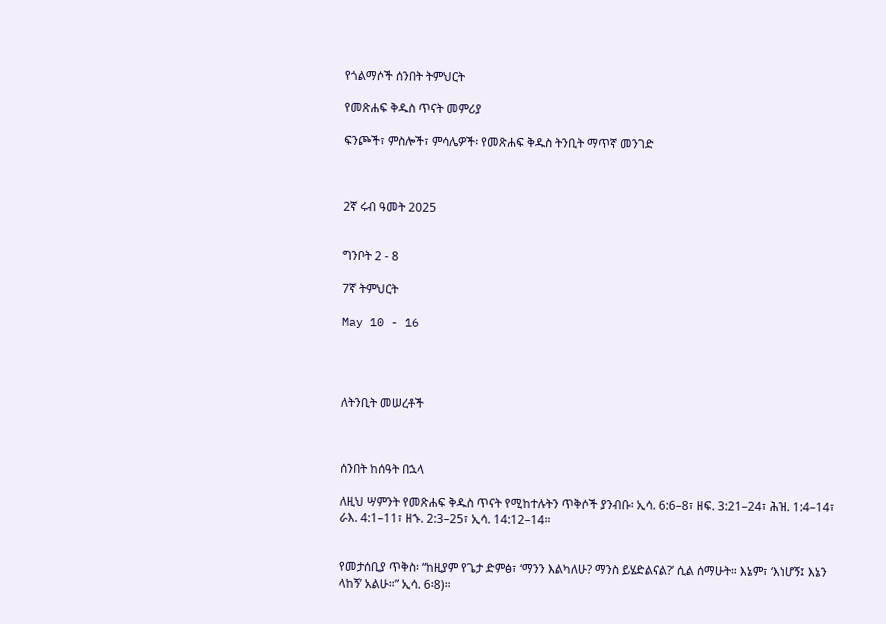የጎልማሶች ሰንበት ትምህርት

የመጽሐፍ ቅዱስ ጥናት መምሪያ

ፍንጮች፣ ምስሎች፣ ምሳሌዎች፡ የመጽሐፍ ቅዱስ ትንቢት ማጥኛ መንገድ



2ኛ ሩብ ዓመት 2025


ግንቦት 2 - 8

7ኛ ትምህርት

May 10 - 16




ለትንቢት መሠረቶች



ሰንበት ከሰዓት በኋላ

ለዚህ ሣምንት የመጽሐፍ ቅዱስ ጥናት የሚከተሉትን ጥቅሶች ያንብቡ፡ ኢሳ. 6:6–8፣ ዘፍ. 3:21–24፣ ሕዝ. 1:4–14፣ ራእ. 4:1–11፣ ዘኁ. 2:3–25፣ ኢሳ. 14:12–14።


የመታሰቢያ ጥቅስ፡ “ከዚያም የጌታ ድምፅ፣ ‘ማንን እልካለሁ? ማንስ ይሄድልናል?’ ሲል ሰማሁት። እኔም፣ ‘እነሆኝ፤ እኔን ላከኝ’ አልሁ።” ኢሳ. 6፡8)።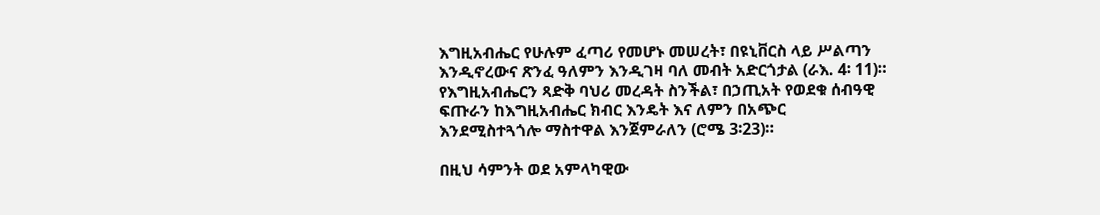እግዚአብሔር የሁሉም ፈጣሪ የመሆኑ መሠረት፣ በዩኒቨርስ ላይ ሥልጣን እንዲኖረውና ጽንፈ ዓለምን እንዲገዛ ባለ መብት አድርጎታል (ራእ. 4፡ 11)። የእግዚአብሔርን ጻድቅ ባህሪ መረዳት ስንችል፣ በኃጢአት የወደቁ ሰብዓዊ ፍጡራን ከእግዚአብሔር ክብር እንዴት እና ለምን በአጭር እንደሚስተጓጎሎ ማስተዋል እንጀምራለን (ሮሜ 3፡23)።

በዚህ ሳምንት ወደ አምላካዊው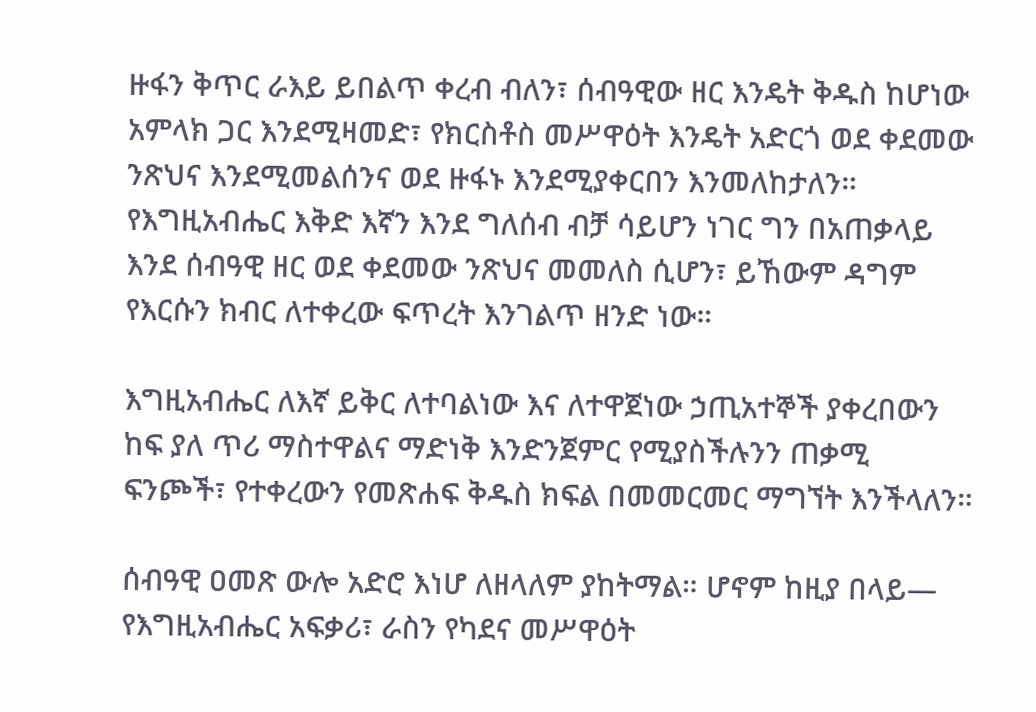ዙፋን ቅጥር ራእይ ይበልጥ ቀረብ ብለን፣ ሰብዓዊው ዘር እንዴት ቅዱስ ከሆነው አምላክ ጋር እንደሚዛመድ፣ የክርስቶስ መሥዋዕት እንዴት አድርጎ ወደ ቀደመው ንጽህና እንደሚመልሰንና ወደ ዙፋኑ እንደሚያቀርበን እንመለከታለን። የእግዚአብሔር እቅድ እኛን እንደ ግለሰብ ብቻ ሳይሆን ነገር ግን በአጠቃላይ እንደ ሰብዓዊ ዘር ወደ ቀደመው ንጽህና መመለስ ሲሆን፣ ይኸውም ዳግም የእርሱን ክብር ለተቀረው ፍጥረት እንገልጥ ዘንድ ነው።

እግዚአብሔር ለእኛ ይቅር ለተባልነው እና ለተዋጀነው ኃጢአተኞች ያቀረበውን ከፍ ያለ ጥሪ ማስተዋልና ማድነቅ እንድንጀምር የሚያስችሉንን ጠቃሚ ፍንጮች፣ የተቀረውን የመጽሐፍ ቅዱስ ክፍል በመመርመር ማግኘት እንችላለን።

ሰብዓዊ ዐመጽ ውሎ አድሮ እነሆ ለዘላለም ያከትማል። ሆኖም ከዚያ በላይ— የእግዚአብሔር አፍቃሪ፣ ራስን የካደና መሥዋዕት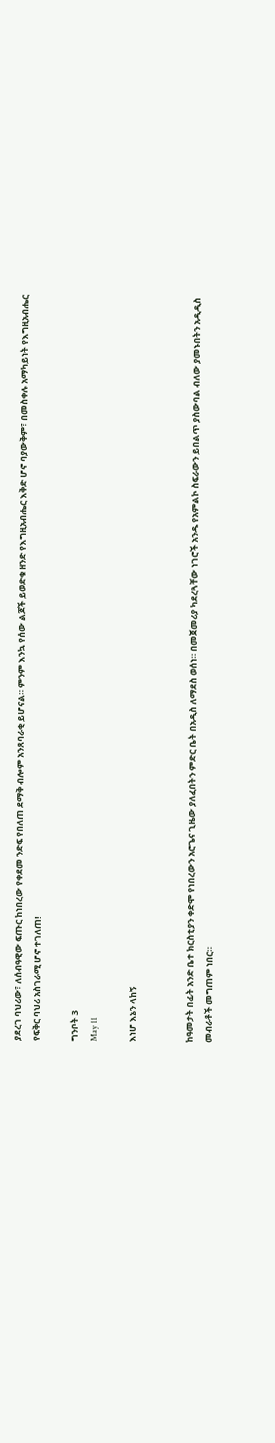ያደረገ ባህሪው፣ ለሰብዓዊው ፍጡር ከነበረው የቀደመ ንድፍ የበለጠ ደማቅ ብሎም አንጸባራቂ ይሆናል። ምንም እንኳ የሰው ልጆች ይወድቁ ዘንድ የእግዚአብሔር እቅድ ሆኖ ባያውቅም፣ በመስቀሉ አማካይነት የእግዚአብሔር የፍቅር ባህሪ አስገራሚ ሆኖ ተገለጠ!

ግንቦት 3
May 11

እነሆ እኔን ላከኝ


ከዓመታት በፊት አንድ ቤተ ክርስቲያን ቀድሞ የነበረውን አሮጌና ጊዜው ያለፈበትን ምድር ቤት በአዲስ ለማደስ ወሰነ። በመጀመሪያ ካደረጓቸው ነገሮች አንዱ የአምልኮ ስፍራውን ይበልጥ ያስውባል ብለው ያመኑበትን አዲዲስ መብራቶች መግጠም ነበር።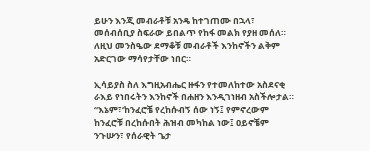ይሁን እንጂ መብራቶቹ አንዴ ከተገጠሙ በኋላ፣ መሰብሰቢያ ስፍራው ይበልጥ የከፋ መልክ የያዘ መሰለ። ለዚህ መንስዔው ደማቆቹ መብራቶች እንከኖችን ልቅም አድርገው ማሳየታቸው ነበር።

ኢሳይያስ ስለ እግዚአብሔር ዙፋን የተመለከተው አስደናቂ ራእይ የነበሩትን እንከኖች በሐዘን እንዲገነዘብ አስችሎታል። “እኔም፣‘ከንፈሮቼ የረከሱብኝ ሰው ነኝ፤ የምኖረውም ከንፈሮቹ በረከሱበት ሕዝብ መካከል ነው፤ ዐይኖቼም ንጉሡን፣ የሰራዊት ጌታ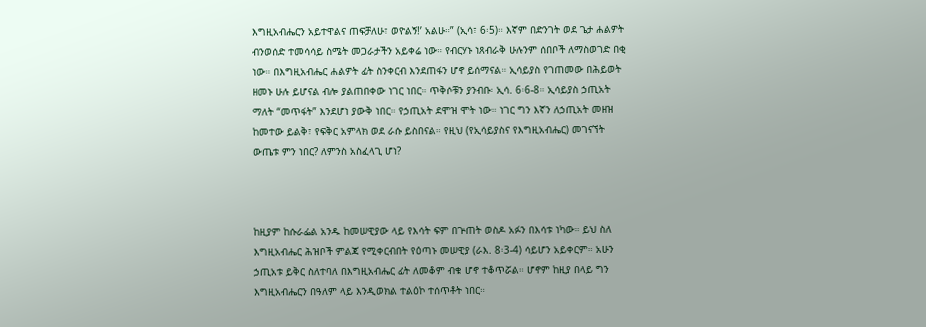እግዚአብሔርን አይተዋልና ጠፍቻለሁ፣ ወዮልኝ!’ አልሁ።” (ኢሳ፣ 6፡5)። እኛም በድንገት ወደ ጌታ ሐልዎት ብንወሰድ ተመሳሳይ ስሜት መጋራታችን አይቀሬ ነው። የብርሃኑ ነጸብራቅ ሁሉንም ሰበቦች ለማስወገድ በቂ ነው። በእግዚአብሔር ሐልዎት ፊት ስንቀርብ እንደጠፋን ሆኖ ይሰማናል። ኢሳይያስ የገጠመው በሕይወት ዘመኑ ሁሉ ይሆናል ብሎ ያልጠበቀው ነገር ነበር። ጥቅሶቹን ያንብቡ፡ ኢሳ. 6፡6-8። ኢሳይያስ ኃጢአት ማለት “መጥፋት” እንደሆነ ያውቅ ነበር። የኃጢአት ደሞዝ ሞት ነው። ነገር ግን እኛን ለኃጢአት መዘዝ ከመተው ይልቅ፣ የፍቅር አምላክ ወደ ራሱ ይስበናል። የዚህ (የኢሳይያስና የእግዚአብሔር) መገናኘት ውጤቱ ምን ነበር? ለምንስ አስፈላጊ ሆነ?



ከዚያም ከሱራፌል አንዱ ከመሠዊያው ላይ የእሳት ፍም በጕጠት ወስዶ አፉን በእሳቱ ነካው። ይህ ስለ እግዚአብሔር ሕዝቦች ምልጃ የሚቀርብበት የዕጣኑ መሠዊያ (ራእ. 8፡3-4) ሳይሆን አይቀርም። አሁን ኃጢአቱ ይቅር ስለተባለ በእግዚአብሔር ፊት ለመቆም ብቁ ሆኖ ተቆጥሯል። ሆኖም ከዚያ በላይ ግን እግዚአብሔርን በዓለም ላይ እንዲወክል ተልዕኮ ተሰጥቶት ነበር።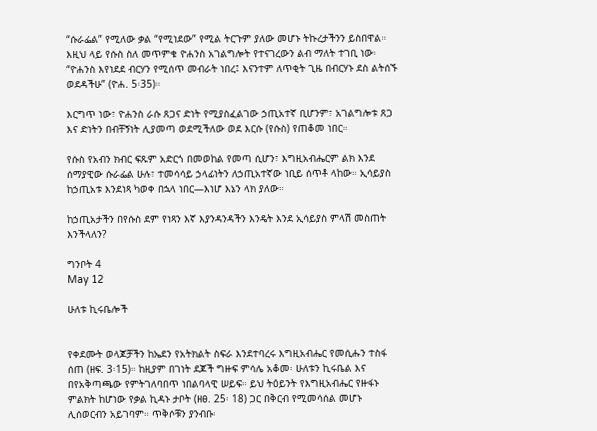“ሱራፌል” የሚለው ቃል “የሚነደው” የሚል ትርጉም ያለው መሆኑ ትኩረታችንን ይስበዋል። እዚህ ላይ የሱስ ስለ መጥምቁ ዮሐንስ አገልግሎት የተናገረውን ልብ ማለት ተገቢ ነው፡ “ዮሐንስ እየነደደ ብርሃን የሚሰጥ መብራት ነበረ፤ እናንተም ለጥቂት ጊዜ በብርሃኑ ደስ ልትሰኙ ወደዳችሁ” (ዮሐ. 5፡35)።

እርግጥ ነው፣ ዮሐንስ ራሱ ጸጋና ድነት የሚያስፈልገው ኃጢአተኛ ቢሆንም፣ አገልግሎቱ ጸጋ እና ድነትን በብቸኝነት ሊያመጣ ወደሚችለው ወደ እርሱ (የሱስ) የጠቆመ ነበር።

የሱስ የአብን ክብር ፍጹም አድርጎ በመወከል የመጣ ሲሆን፣ እግዚአብሔርም ልክ እንደ ሰማያዊው ሱራፌል ሁሉ፣ ተመሳሳይ ኃላፊነትን ለኃጢአተኛው ነቢይ ሰጥቶ ላከው። ኢሳይያስ ከኃጢአቱ እንደነጻ ካወቀ በኋላ ነበር—እነሆ እኔን ላክ ያለው።

ከኃጢአታችን በየሱስ ደም የነጻን እኛ እያንዳንዳችን እንዴት እንደ ኢሳይያስ ምላሽ መስጠት እንችላለን?

ግንቦት 4
May 12

ሁለቱ ኪሩቤሎች


የቀደሙት ወላጆቻችን ከኤደን የአትክልት ስፍራ እንደተባረሩ እግዚአብሔር የመሲሑን ተስፋ ሰጠ (ዘፍ. 3፡15)። ከዚያም በገነት ደጆች ግዙፍ ምሳሌ አቆመ፡ ሁለቱን ኪሩቤል እና በየአቅጣጫው የምትገለባበጥ ነበልባላዊ ሠይፍ። ይህ ትዕይንት የእግዚአብሔር የዙፋኑ ምልክት ከሆነው የቃል ኪዳኑ ታቦት (ዘፀ. 25፡ 18) ጋር በቅርብ የሚመሳሰል መሆኑ ሊሰወርብን አይገባም። ጥቅሶቹን ያንብቡ፡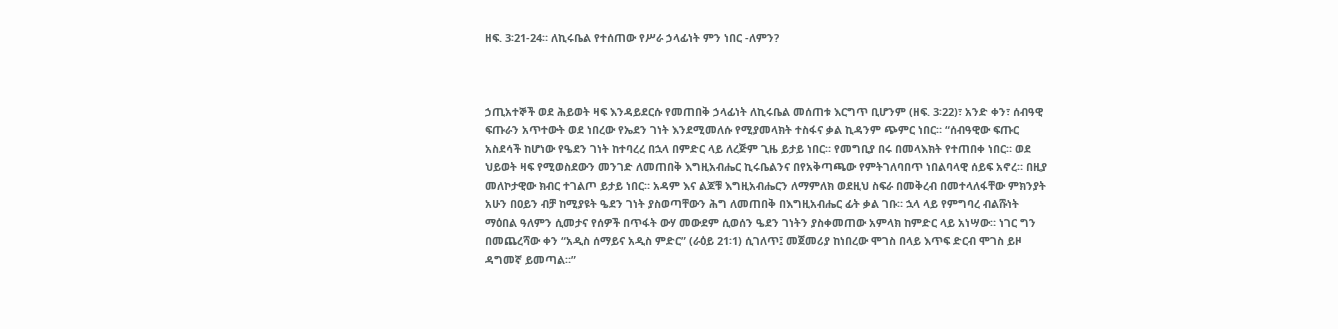ዘፍ. 3፡21-24። ለኪሩቤል የተሰጠው የሥራ ኃላፊነት ምን ነበር -ለምን?



ኃጢአተኞች ወደ ሕይወት ዛፍ እንዳይደርሱ የመጠበቅ ኃላፊነት ለኪሩቤል መሰጠቱ እርግጥ ቢሆንም (ዘፍ. 3፡22)፣ አንድ ቀን፣ ሰብዓዊ ፍጡራን አጥተውት ወደ ነበረው የኤደን ገነት እንደሚመለሱ የሚያመላክት ተስፋና ቃል ኪዳንም ጭምር ነበር። “ሰብዓዊው ፍጡር አስደሳች ከሆነው የዔደን ገነት ከተባረረ በኋላ በምድር ላይ ለረጅም ጊዜ ይታይ ነበር። የመግቢያ በሩ በመላእክት የተጠበቀ ነበር። ወደ ህይወት ዛፍ የሚወስደውን መንገድ ለመጠበቅ እግዚአብሔር ኪሩቤልንና በየአቅጣጫው የምትገለባበጥ ነበልባላዊ ሰይፍ አኖረ። በዚያ መለኮታዊው ክብር ተገልጦ ይታይ ነበር። አዳም እና ልጆቹ እግዚአብሔርን ለማምለክ ወደዚህ ስፍራ በመቅረብ በመተላለፋቸው ምክንያት አሁን በዐይን ብቻ ከሚያዩት ዔደን ገነት ያስወጣቸውን ሕግ ለመጠበቅ በእግዚአብሔር ፊት ቃል ገቡ። ኋላ ላይ የምግባረ ብልሹነት ማዕበል ዓለምን ሲመታና የሰዎች በጥፋት ውሃ መውደም ሲወሰን ዔደን ገነትን ያስቀመጠው አምላክ ከምድር ላይ አነሣው። ነገር ግን በመጨረሻው ቀን “አዲስ ሰማይና አዲስ ምድር” (ራዕይ 21፡1) ሲገለጥ፤ መጀመሪያ ከነበረው ሞገስ በላይ እጥፍ ድርብ ሞገስ ይዞ ዳግመኛ ይመጣል።”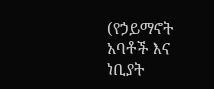(የኃይማኖት አባቶች እና ነቢያት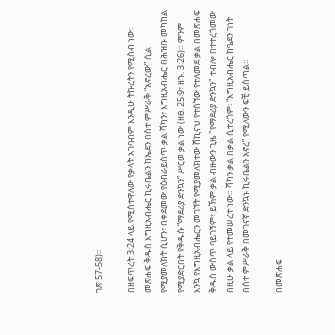ገጽ 57-58)።

በዘፍጥረት 3፡24 ላይ የሚስተዋለው የቃላት አገባብም እንዲሁ ትኩረትን የሚስብ ነው፡ መጽሐፍ ቅዱስ እግዚአብሔር ኪሩቤልን ከኤደን በስተ ምሥራቅ “አኖረው” ሲል የሚያመለክት ሲሆን፣ በቀደመው የዕብራይስጥ ቃል ሻካን፣ እግዚአብሔር በሕዝቡ መካከል የሚያድርበት የቅዱሱ “ማደሪያ ድንኳን” ሥርወ ቃል ነው (ዘፀ. 25፡9፣ ዘኁ. 3፡26)። ምንም እንኳ የእግዚአብሔርን መገኘት የሚያመለክተው ሸኪናህ የተሰኘው የተለመደ ቃል በመጽሐፍ ቅዱስ ውስጥ ባይገኝም፣ ይኽም ቃል ብዙውን ጊዜ "የማደሪያ ድንኳን" ተብሎ በተተረጎመው በዚሁ ቃል ላይ የተመሠረተ ነው። ሻካን ቃል በቃል ሲተረጎም፡ “እግዚአብሔር ከዔደን ገነት በስተ ምሥራቅ በመገናኛ ድንኳኑ ኪሩቤልን አኖረ” የሚለውን ፍቺ ይሰጣል።

በመጽሐፍ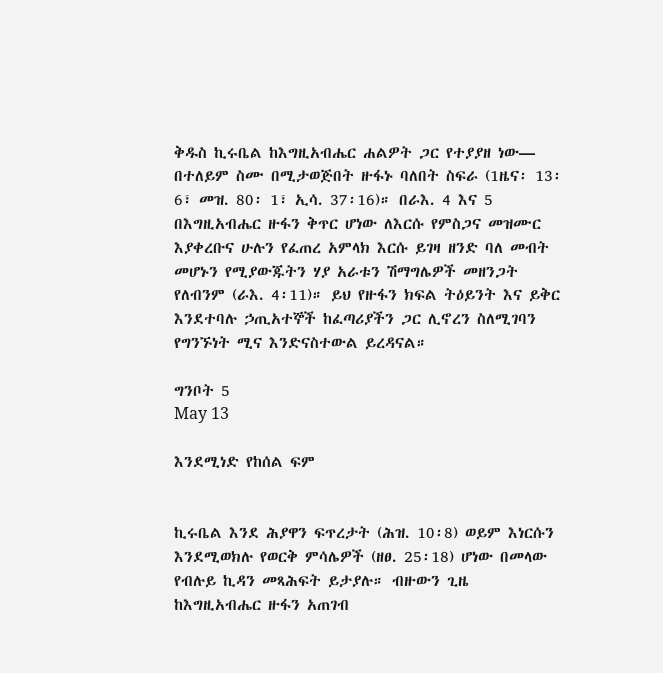ቅዱስ ኪሩቤል ከእግዚአብሔር ሐልዎት ጋር የተያያዘ ነው— በተለይም ስሙ በሚታወጅበት ዙፋኑ ባለበት ስፍራ (1ዜና፡ 13፡6፣ መዝ. 80፡ 1፣ ኢሳ. 37፡16)። በራእ. 4 እና 5 በእግዚአብሔር ዙፋን ቅጥር ሆነው ለእርሱ የምስጋና መዝሙር እያቀረቡና ሁሉን የፈጠረ አምላክ እርሱ ይገዛ ዘንድ ባለ መብት መሆኑን የሚያውጁትን ሃያ አራቱን ሽማግሌዎች መዘንጋት የለብንም (ራእ. 4፡11)። ይህ የዙፋን ክፍል ትዕይንት እና ይቅር እንደተባሉ ኃጢአተኞች ከፈጣሪያችን ጋር ሊኖረን ስለሚገባን የግንኙነት ሚና እንድናስተውል ይረዳናል።

ግንቦት 5
May 13

እንደሚነድ የከሰል ፍም


ኪሩቤል እንደ ሕያዋን ፍጥረታት (ሕዝ. 10፡8) ወይም እነርሱን እንደሚወክሉ የወርቅ ምሳሌዎች (ዘፀ. 25፡18) ሆነው በመላው የብሉይ ኪዳን መጻሕፍት ይታያሉ። ብዙውን ጊዜ ከእግዚአብሔር ዙፋን አጠገብ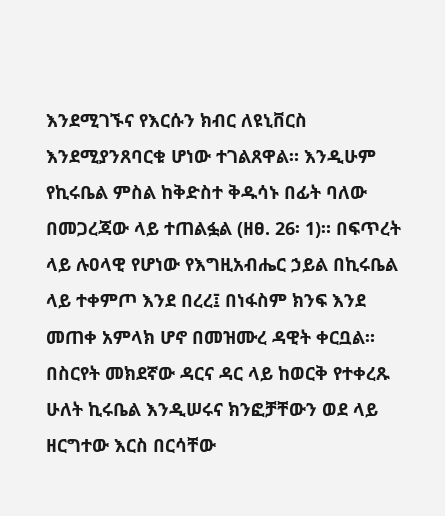እንደሚገኙና የእርሱን ክብር ለዩኒቨርስ እንደሚያንጸባርቁ ሆነው ተገልጸዋል። እንዲሁም የኪሩቤል ምስል ከቅድስተ ቅዱሳኑ በፊት ባለው በመጋረጃው ላይ ተጠልፏል (ዘፀ. 26፡ 1)። በፍጥረት ላይ ሉዐላዊ የሆነው የእግዚአብሔር ኃይል በኪሩቤል ላይ ተቀምጦ እንደ በረረ፤ በነፋስም ክንፍ እንደ መጠቀ አምላክ ሆኖ በመዝሙረ ዳዊት ቀርቧል። በስርየት መክደኛው ዳርና ዳር ላይ ከወርቅ የተቀረጹ ሁለት ኪሩቤል እንዲሠሩና ክንፎቻቸውን ወደ ላይ ዘርግተው እርስ በርሳቸው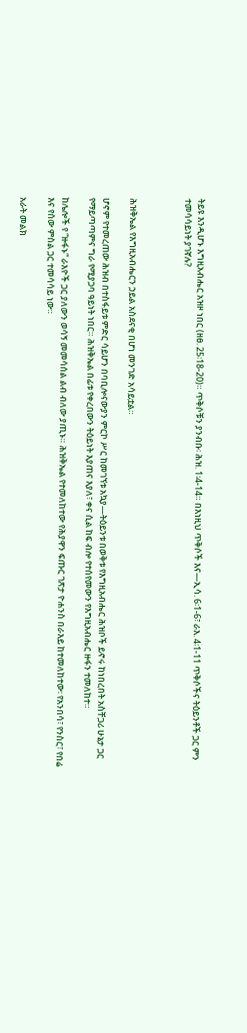ትይዩ እንዲሆኑ እግዚአብሔር አዝዞ ነበር (ዘፀ. 25፡18-20)። ጥቅሶቹን ያንብቡ፡ ሕዝ. 1፡4-14። በእነዚህ ጥቅሶች እና—ኢሳ. 6፡1-6፣ ራእ. 4፡1-11 ጥቅሶችና ትዕይንቶች ጋር ምን ተመሳሳይነት ያገኛሉ?



ሕዝቅኤል የእግዚአብሔርን ኃይል አስደናቂ በሆነ መንገድ አሳይቷል።

ሆኖም የተመረጠው ሕዝብ በተስፋይቱ ምድር ሳይሆን በባቢሎናውያን ምርኮ ሥር ከመገኘቱ አኳያ—ትዕይንቱ በወቅቱ የእግዚአብሔር ሕዝቦች ይኖሩ ከነበረበት አስቸጋሪ ሁኔታ ጋር የማይጣጣምና ግራ የሚያጋባ ዓይነት ነበር። ሕዝቅኤል በፊቱ የቀረበውን ትዕይነት እያጠና እያለ፣ ቀና ሲል ከፍ ብሎ የተሰየመውን የእግዚአብሔር ዙፋን ተመለከተ።

ከሌሎች የ “ዙፋኑ” ራእዮች ጋር ያለውን ወሳኝ መመሳሰል ልብ ብለው ያጢኑ። ሕዝቅኤል የተመለከተው የሕያዋን ፍጡር ገጽታ ዮሐንስ በራእይ ከተመለከተው፡ የአንበሳ፣ የንስር፣ የበሬ እና የሰው ምስል ጋር ተመሳሳይ ነው።

አራት መልክ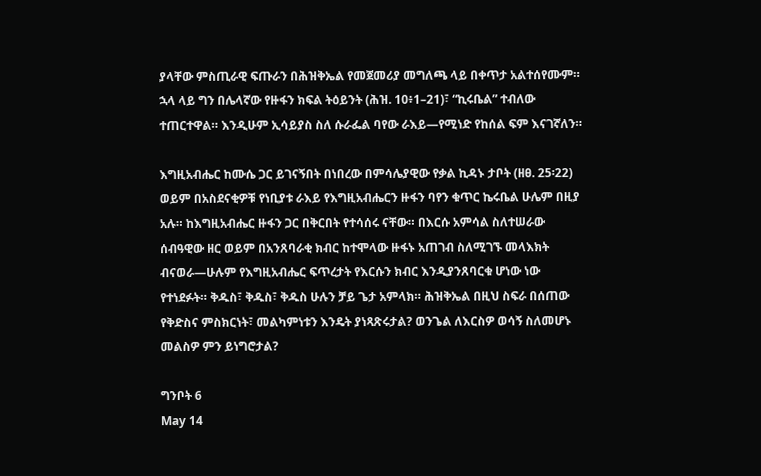ያላቸው ምስጢራዊ ፍጡራን በሕዝቅኤል የመጀመሪያ መግለጫ ላይ በቀጥታ አልተሰየሙም። ኋላ ላይ ግን በሌላኛው የዙፋን ክፍል ትዕይንት (ሕዝ. 10፥1–21)፣ “ኪሩቤል” ተብለው ተጠርተዋል። እንዲሁም ኢሳይያስ ስለ ሱራፌል ባየው ራእይ—የሚነድ የከሰል ፍም እናገኛለን።

እግዚአብሔር ከሙሴ ጋር ይገናኝበት በነበረው በምሳሌያዊው የቃል ኪዳኑ ታቦት (ዘፀ. 25፡22) ወይም በአስደናቂዎቹ የነቢያቱ ራእይ የእግዚአብሔርን ዙፋን ባየን ቁጥር ኬሩቤል ሁሌም በዚያ አሉ። ከእግዚአብሔር ዙፋን ጋር በቅርበት የተሳሰሩ ናቸው። በእርሱ አምሳል ስለተሠራው ሰብዓዊው ዘር ወይም በአንጸባራቂ ክብር ከተሞላው ዙፋኑ አጠገብ ስለሚገኙ መላእክት ብናወራ—ሁሉም የእግዚአብሔር ፍጥረታት የእርሱን ክብር እንዲያንጸባርቁ ሆነው ነው የተነደፉት። ቅዱስ፣ ቅዱስ፣ ቅዱስ ሁሉን ቻይ ጌታ አምላክ። ሕዝቅኤል በዚህ ስፍራ በሰጠው የቅድስና ምስክርነት፣ መልካምነቱን እንዴት ያነጻጽሩታል? ወንጌል ለእርስዎ ወሳኝ ስለመሆኑ መልስዎ ምን ይነግሮታል?

ግንቦት 6
May 14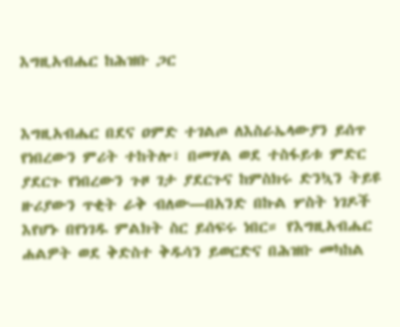እግዚአብሔር ከሕዝቡ ጋር


እግዚአብሔር በደና ዐምድ ተገልጦ ለእስራኤላውያን ይሰጥ የነበረውን ምሪት ተከትሎ፣ በመሃል ወደ ተስፋይቱ ምድር ያደርጉ የነበረውን ጉዞ ገታ ያደርጉና ከምስክሩ ድንኳን ትይዩ ዙሪያውን ጥቂት ራቅ ብለው—በአንድ በኩል ሦስት ነገዶች እየሆኑ በየነገዱ ምልክት ስር ይሰፍሩ ነበር። የእግዚአብሔር ሐልዎት ወደ ቅድስተ ቅዱሳን ይወርድና በሕዝቡ መካከል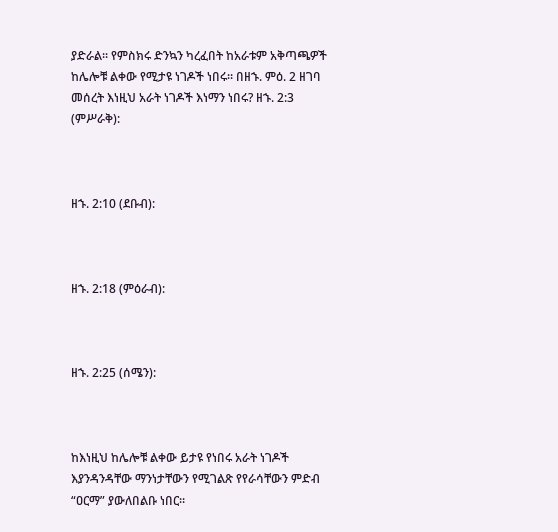ያድራል። የምስክሩ ድንኳን ካረፈበት ከአራቱም አቅጣጫዎች ከሌሎቹ ልቀው የሚታዩ ነገዶች ነበሩ። በዘኁ. ምዕ. 2 ዘገባ መሰረት እነዚህ አራት ነገዶች እነማን ነበሩ? ዘኁ. 2:3 (ምሥራቅ):



ዘኁ. 2:10 (ደቡብ):



ዘኁ. 2:18 (ምዕራብ):



ዘኁ. 2:25 (ሰሜን):



ከእነዚህ ከሌሎቹ ልቀው ይታዩ የነበሩ አራት ነገዶች እያንዳንዳቸው ማንነታቸውን የሚገልጽ የየራሳቸውን ምድብ “ዐርማ” ያውለበልቡ ነበር።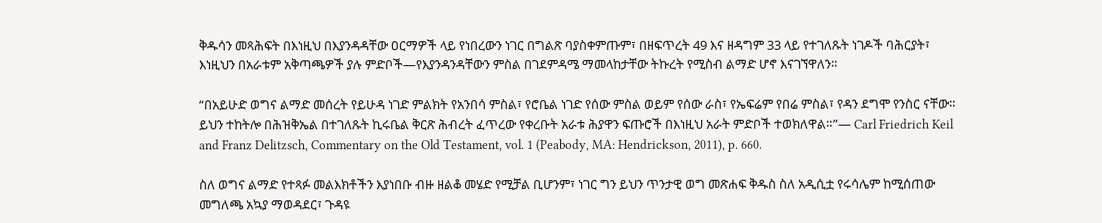ቅዱሳን መጻሕፍት በእነዚህ በእያንዳዳቸው ዐርማዎች ላይ የነበረውን ነገር በግልጽ ባያስቀምጡም፣ በዘፍጥረት 49 እና ዘዳግም 33 ላይ የተገለጹት ነገዶች ባሕርያት፣ እነዚህን በአራቱም አቅጣጫዎች ያሉ ምድቦች—የእያንዳንዳቸውን ምስል በገደምዳሜ ማመላከታቸው ትኩረት የሚስብ ልማድ ሆኖ እናገኘዋለን።

“በአይሁድ ወግና ልማድ መሰረት የይሁዳ ነገድ ምልክት የአንበሳ ምስል፣ የሮቤል ነገድ የሰው ምስል ወይም የሰው ራስ፣ የኤፍሬም የበሬ ምስል፣ የዳን ደግሞ የንስር ናቸው። ይህን ተከትሎ በሕዝቅኤል በተገለጹት ኪሩቤል ቅርጽ ሕብረት ፈጥረው የቀረቡት አራቱ ሕያዋን ፍጡሮች በእነዚህ አራት ምድቦች ተወክለዋል።”— Carl Friedrich Keil and Franz Delitzsch, Commentary on the Old Testament, vol. 1 (Peabody, MA: Hendrickson, 2011), p. 660.

ስለ ወግና ልማድ የተጻፉ መልእክቶችን እያነበቡ ብዙ ዘልቆ መሄድ የሚቻል ቢሆንም፣ ነገር ግን ይህን ጥንታዊ ወግ መጽሐፍ ቅዱስ ስለ አዲሲቷ የሩሳሌም ከሚሰጠው መግለጫ አኳያ ማወዳደር፣ ጉዳዩ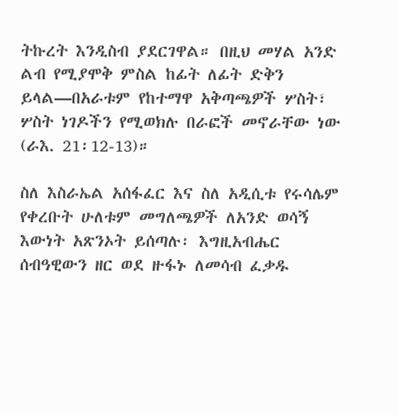ትኩረት እንዲስብ ያደርገዋል። በዚህ መሃል አንድ ልብ የሚያሞቅ ምስል ከፊት ለፊት ድቅን ይላል—በአራቱም የከተማዋ አቅጣጫዎች ሦስት፣ ሦስት ነገዶችን የሚወክሉ በራፎች መኖራቸው ነው (ራእ. 21፡12-13)።

ስለ እስራኤል አሰፋፈር እና ስለ አዲሲቱ የሩሳሌም የቀረቡት ሁለቱም መግለጫዎች ለአንድ ወሳኝ እውነት አጽንኦት ይሰጣሉ፡ እግዚአብሔር ሰብዓዊውን ዘር ወደ ዙፋኑ ለመሳብ ፈቃዱ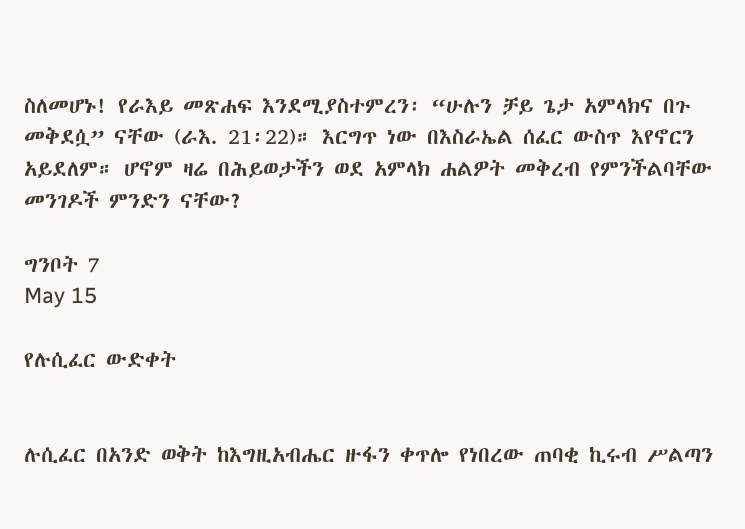ስለመሆኑ! የራእይ መጽሐፍ እንደሚያስተምረን፡ “ሁሉን ቻይ ጌታ አምላክና በጉ መቅደሷ” ናቸው (ራእ. 21፡22)። እርግጥ ነው በእስራኤል ሰፈር ውስጥ እየኖርን አይደለም። ሆኖም ዛሬ በሕይወታችን ወደ አምላክ ሐልዎት መቅረብ የምንችልባቸው መንገዶች ምንድን ናቸው?

ግንቦት 7
May 15

የሉሲፈር ውድቀት


ሉሲፈር በአንድ ወቅት ከእግዚአብሔር ዙፋን ቀጥሎ የነበረው ጠባቂ ኪሩብ ሥልጣን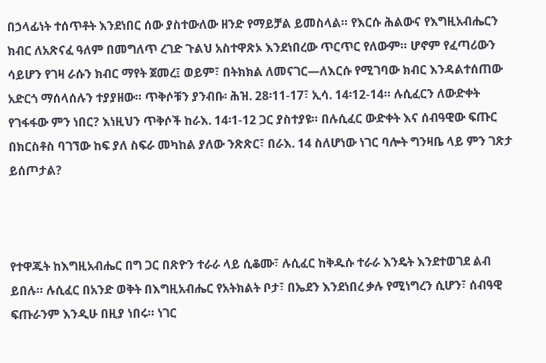በኃላፊነት ተሰጥቶት እንደነበር ሰው ያስተውለው ዘንድ የማይቻል ይመስላል። የእርሱ ሕልውና የእግዚአብሔርን ክብር ለአጽናፈ ዓለም በመግለጥ ረገድ ጉልህ አስተዋጽኦ እንደነበረው ጥርጥር የለውም። ሆኖም የፈጣሪውን ሳይሆን የገዛ ራሱን ክብር ማየት ጀመረ፤ ወይም፣ በትክክል ለመናገር—ለእርሱ የሚገባው ክብር እንዳልተሰጠው አድርጎ ማሰላሰሉን ተያያዘው። ጥቅሶቹን ያንብቡ፡ ሕዝ. 28፡11-17፣ ኢሳ. 14፡12-14። ሉሲፈርን ለውድቀት የገፋፋው ምን ነበር? እነዚህን ጥቅሶች ከራእ. 14፡1-12 ጋር ያስተያዩ። በሉሲፈር ውድቀት እና ሰብዓዊው ፍጡር በክርስቶስ ባገኘው ከፍ ያለ ስፍራ መካከል ያለው ንጽጽር፣ በራእ. 14 ስለሆነው ነገር ባሎት ግንዛቤ ላይ ምን ገጽታ ይሰጦታል?



የተዋጁት ከእግዚአብሔር በግ ጋር በጽዮን ተራራ ላይ ሲቆሙ፣ ሉሲፈር ከቅዱሱ ተራራ እንዴት እንደተወገደ ልብ ይበሉ። ሉሲፈር በአንድ ወቅት በእግዚአብሔር የአትክልት ቦታ፣ በኤደን እንደነበረ ቃሉ የሚነግረን ሲሆን፣ ሰብዓዊ ፍጡራንም እንዲሁ በዚያ ነበሩ። ነገር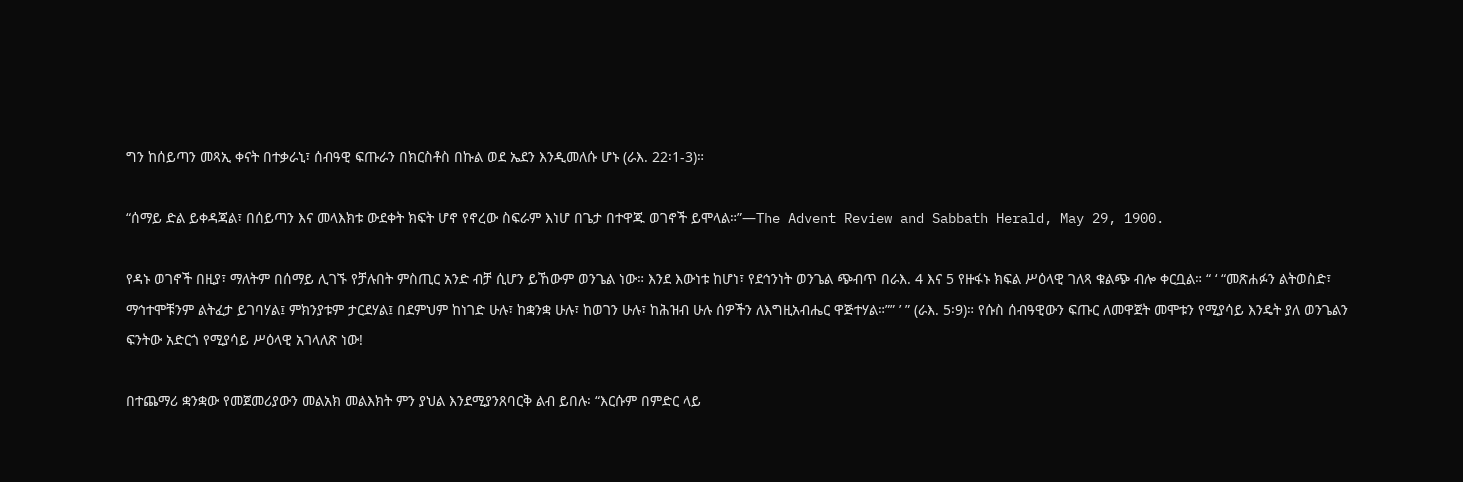ግን ከሰይጣን መጻኢ ቀናት በተቃራኒ፣ ሰብዓዊ ፍጡራን በክርስቶስ በኩል ወደ ኤደን እንዲመለሱ ሆኑ (ራእ. 22፡1-3)።

“ሰማይ ድል ይቀዳጃል፣ በሰይጣን እና መላእክቱ ውደቀት ክፍት ሆኖ የኖረው ስፍራም እነሆ በጌታ በተዋጁ ወገኖች ይሞላል።”—The Advent Review and Sabbath Herald, May 29, 1900.

የዳኑ ወገኖች በዚያ፣ ማለትም በሰማይ ሊገኙ የቻሉበት ምስጢር አንድ ብቻ ሲሆን ይኸውም ወንጌል ነው። እንደ እውነቱ ከሆነ፣ የደኅንነት ወንጌል ጭብጥ በራእ. 4 እና 5 የዙፋኑ ክፍል ሥዕላዊ ገለጻ ቁልጭ ብሎ ቀርቧል። “ ‘ “መጽሐፉን ልትወስድ፣ ማኅተሞቹንም ልትፈታ ይገባሃል፤ ምክንያቱም ታርደሃል፤ በደምህም ከነገድ ሁሉ፣ ከቋንቋ ሁሉ፣ ከወገን ሁሉ፣ ከሕዝብ ሁሉ ሰዎችን ለእግዚአብሔር ዋጅተሃል።”” ’ ” (ራእ. 5፡9)። የሱስ ሰብዓዊውን ፍጡር ለመዋጀት መሞቱን የሚያሳይ እንዴት ያለ ወንጌልን ፍንትው አድርጎ የሚያሳይ ሥዕላዊ አገላለጽ ነው!

በተጨማሪ ቋንቋው የመጀመሪያውን መልአክ መልእክት ምን ያህል እንደሚያንጸባርቅ ልብ ይበሉ፡ “እርሱም በምድር ላይ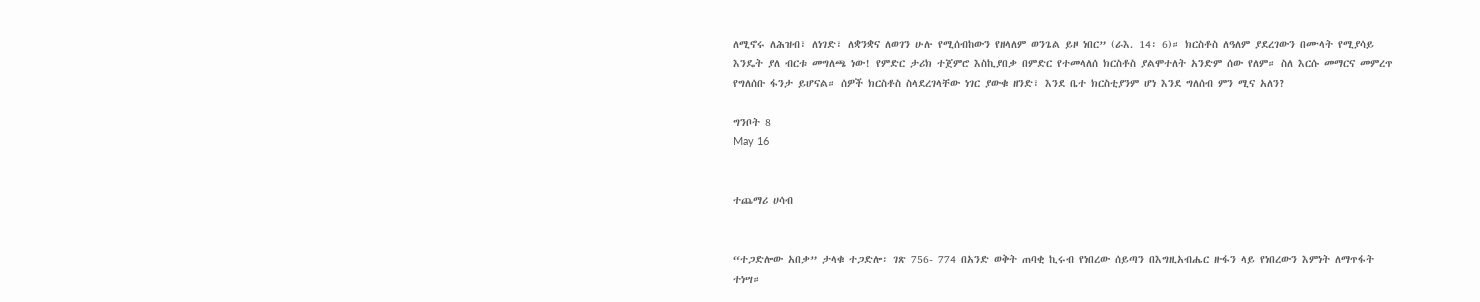ለሚኖሩ ለሕዝብ፣ ለነገድ፣ ለቋንቋና ለወገን ሁሉ የሚሰብከውን የዘላለም ወንጌል ይዞ ነበር” (ራእ. 14፡ 6)። ክርስቶስ ለዓለም ያደረገውን በሙላት የሚያሳይ እንዴት ያለ ብርቱ መግለጫ ነው! የምድር ታሪክ ተጀምሮ እስኪያበቃ በምድር የተመላለሰ ክርስቶስ ያልሞተለት አንድም ሰው የለም። ስለ እርሱ መማርና መምረጥ የግለሰቡ ፋንታ ይሆናል። ሰዎች ክርስቶስ ስላደረገላቸው ነገር ያውቁ ዘንድ፣ እንደ ቤተ ክርስቲያንም ሆነ እንደ ግለሰብ ምን ሚና አለን?

ግንቦት 8
May 16


ተጨማሪ ሀሳብ


“ተጋድሎው አበቃ” ታላቁ ተጋድሎ፡ ገጽ 756- 774 በአንድ ወቅት ጠባቂ ኪሩብ የነበረው ሰይጣን በእግዚአብሔር ዙፋን ላይ የነበረውን እምነት ለማጥፋት ተነሣ።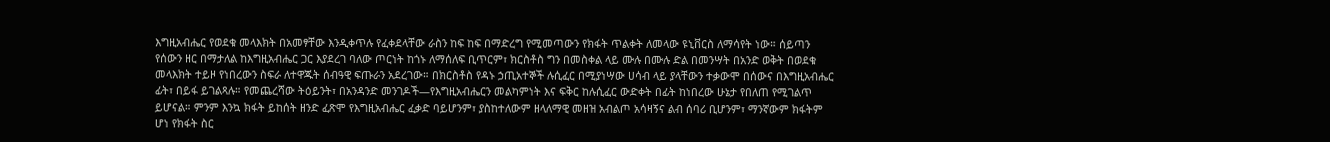እግዚአብሔር የወደቁ መላእክት በአመፃቸው እንዲቀጥሉ የፈቀደላቸው ራስን ከፍ ከፍ በማድረግ የሚመጣውን የክፋት ጥልቀት ለመላው ዩኒቨርስ ለማሳየት ነው። ሰይጣን የሰውን ዘር በማታለል ከእግዚአብሔር ጋር እያደረገ ባለው ጦርነት ከጎኑ ለማሰለፍ ቢጥርም፣ ክርስቶስ ግን በመስቀል ላይ ሙሉ በሙሉ ድል በመንሣት በአንድ ወቅት በወደቁ መላእክት ተይዞ የነበረውን ስፍራ ለተዋጁት ሰብዓዊ ፍጡራን አደረገው። በክርስቶስ የዳኑ ኃጢአተኞች ሉሲፈር በሚያነሣው ሀሳብ ላይ ያላቸውን ተቃውሞ በሰውና በእግዚአብሔር ፊት፣ በይፋ ይገልጻሉ። የመጨረሻው ትዕይንት፣ በአንዳንድ መንገዶች—የእግዚአብሔርን መልካምነት እና ፍቅር ከሉሲፈር ውድቀት በፊት ከነበረው ሁኔታ የበለጠ የሚገልጥ ይሆናል። ምንም እንኳ ክፋት ይከሰት ዘንድ ፈጽሞ የእግዚአብሔር ፈቃድ ባይሆንም፣ ያስከተለውም ዘላለማዊ መዘዝ አብልጦ አሳዛኝና ልብ ሰባሪ ቢሆንም፣ ማንኛውም ክፋትም ሆነ የክፋት ስር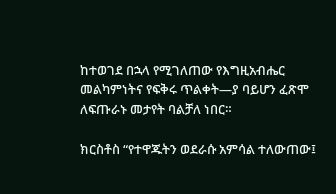ከተወገደ በኋላ የሚገለጠው የእግዚአብሔር መልካምነትና የፍቅሩ ጥልቀት—ያ ባይሆን ፈጽሞ ለፍጡራኑ መታየት ባልቻለ ነበር።

ክርስቶስ “የተዋጁትን ወደራሱ አምሳል ተለውጠው፤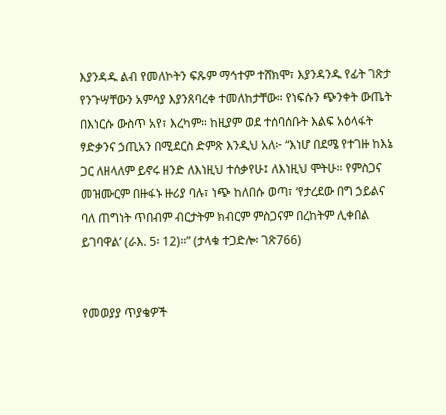እያንዳዱ ልብ የመለኮትን ፍጹም ማኅተም ተሸክሞ፣ እያንዳንዱ የፊት ገጽታ የንጉሣቸውን አምሳያ እያንጸባረቀ ተመለከታቸው። የነፍሱን ጭንቀት ውጤት በእነርሱ ውስጥ አየ፣ እረካም። ከዚያም ወደ ተሰባሰቡት እልፍ አዕላፋት ፃድቃንና ኃጢአን በሚደርስ ድምጽ እንዲህ አለ፦ “እነሆ በደሜ የተገዙ ከእኔ ጋር ለዘላለም ይኖሩ ዘንድ ለእነዚህ ተሰቃየሁ፤ ለእነዚህ ሞትሁ። የምስጋና መዝሙርም በዙፋኑ ዙሪያ ባሉ፣ ነጭ ከለበሱ ወጣ፣ ‘የታረደው በግ ኃይልና ባለ ጠግነት ጥበብም ብርታትም ክብርም ምስጋናም በረከትም ሊቀበል ይገባዋል’ (ራእ. 5፡ 12)።” (ታላቁ ተጋድሎ፡ ገጽ766)


የመወያያ ጥያቄዎች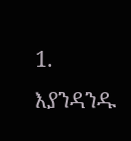1. እያንዳንዱ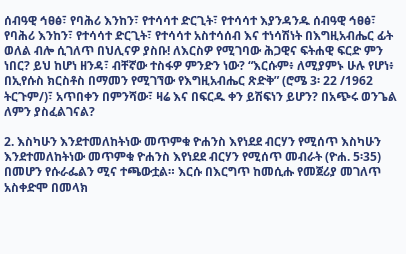ሰብዓዊ ኅፀፅ፣ የባሕሪ እንከን፣ የተሳሳተ ድርጊት፣ የተሳሳተ እያንዳንዱ ሰብዓዊ ኅፀፅ፣ የባሕሪ እንከን፣ የተሳሳተ ድርጊት፣ የተሳሳተ አስተሳሰብ እና ተነሳሽነት በእግዚአብሔር ፊት ወለል ብሎ ሲገለጥ በህሊናዎ ያስቡ! ለእርስዎ የሚገባው ሕጋዊና ፍትሐዊ ፍርድ ምን ነበር? ይህ ከሆነ ዘንዳ፣ ብቸኛው ተስፋዎ ምንድን ነው? “እርሱም፥ ለሚያምኑ ሁሉ የሆነ፥ በኢየሱስ ክርስቶስ በማመን የሚገኘው የእግዚአብሔር ጽድቅ” (ሮሜ 3፡ 22 /1962 ትርጉም/)፣ አጥበቀን በምንሻው፣ ዛሬ እና በፍርዱ ቀን ይሽፍነን ይሆን? በአጭሩ ወንጌል ለምን ያስፈልገናል?

2. እስካሁን እንደተመለከትነው መጥምቁ ዮሐንስ እየነደደ ብርሃን የሚሰጥ እስካሁን እንደተመለከትነው መጥምቁ ዮሐንስ እየነደደ ብርሃን የሚሰጥ መብራት (ዮሐ. 5፡35) በመሆን የሱራፌልን ሚና ተጫውቷል። እርሱ በእርግጥ ከመሲሑ የመጀሪያ መገለጥ አስቀድሞ በመላክ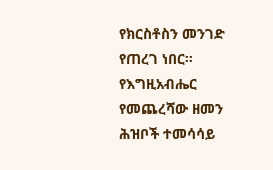የክርስቶስን መንገድ የጠረገ ነበር። የእግዚአብሔር የመጨረሻው ዘመን ሕዝቦች ተመሳሳይ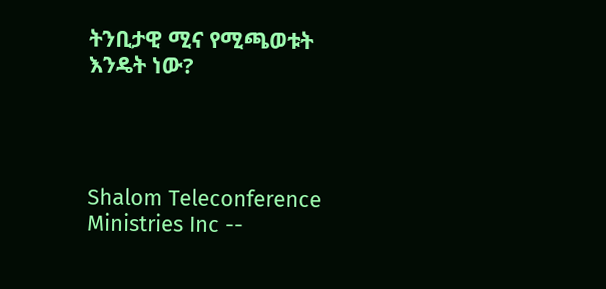ትንቢታዊ ሚና የሚጫወቱት እንዴት ነው?




Shalom Teleconference Ministries Inc --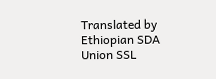Translated by Ethiopian SDA Union SSL